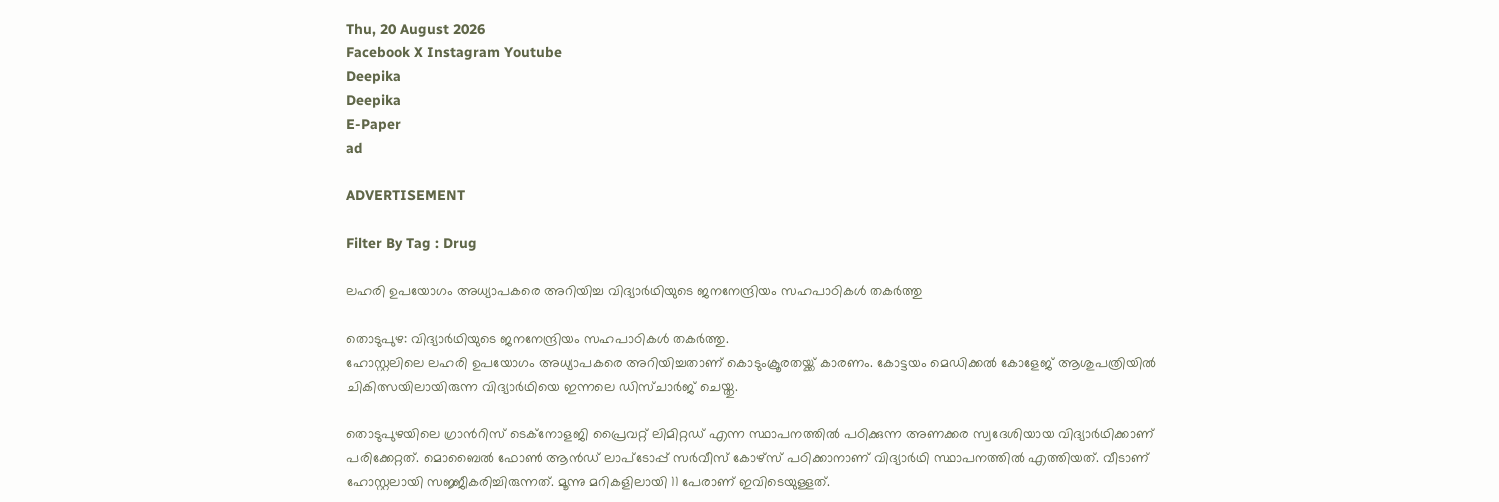Thu, 20 August 2026
Facebook X Instagram Youtube
Deepika
Deepika
E-Paper
ad

ADVERTISEMENT

Filter By Tag : Drug

ലഹരി ഉപയോഗം അധ്യാപകരെ അറിയിച്ച വിദ്യാര്‍ഥിയുടെ ജനനേന്ദ്രിയം സഹപാഠികള്‍ തകര്‍ത്തു

തൊടുപുഴ: വിദ്യാര്‍ഥിയുടെ ജനനേന്ദ്രിയം സഹപാഠികള്‍ തകര്‍ത്തു.
ഹോസ്റ്റലിലെ ലഹരി ഉപയോഗം അധ്യാപകരെ അറിയിച്ചതാണ് കൊടുംക്രൂരതയ്ക്ക് കാരണം. കോട്ടയം മെഡിക്കൽ കോളേജ് ആശുപത്രിയില്‍ ചികിത്സയിലായിരുന്ന വിദ്യാര്‍ഥിയെ ഇന്നലെ ഡിസ്ചാര്‍ജ് ചെയ്തു.

തൊടുപുഴയിലെ ഗ്രാന്‍റിസ് ടെക്‌നോളജി പ്രൈവറ്റ് ലിമിറ്റഡ് എന്ന സ്ഥാപനത്തില്‍ പഠിക്കുന്ന അണക്കര സ്വദേശിയായ വിദ്യാര്‍ഥിക്കാണ് പരിക്കേറ്റത്. മൊബൈല്‍ ഫോണ്‍ ആൻഡ് ലാപ്‌ടോപ്പ് സര്‍വീസ് കോഴ്‌സ് പഠിക്കാനാണ് വിദ്യാര്‍ഥി സ്ഥാപനത്തില്‍ എത്തിയത്. വീടാണ് ഹോസ്റ്റലായി സജ്ജീകരിച്ചിരുന്നത്. മൂന്നു മറികളിലായി 11 പേരാണ് ഇവിടെയുള്ളത്.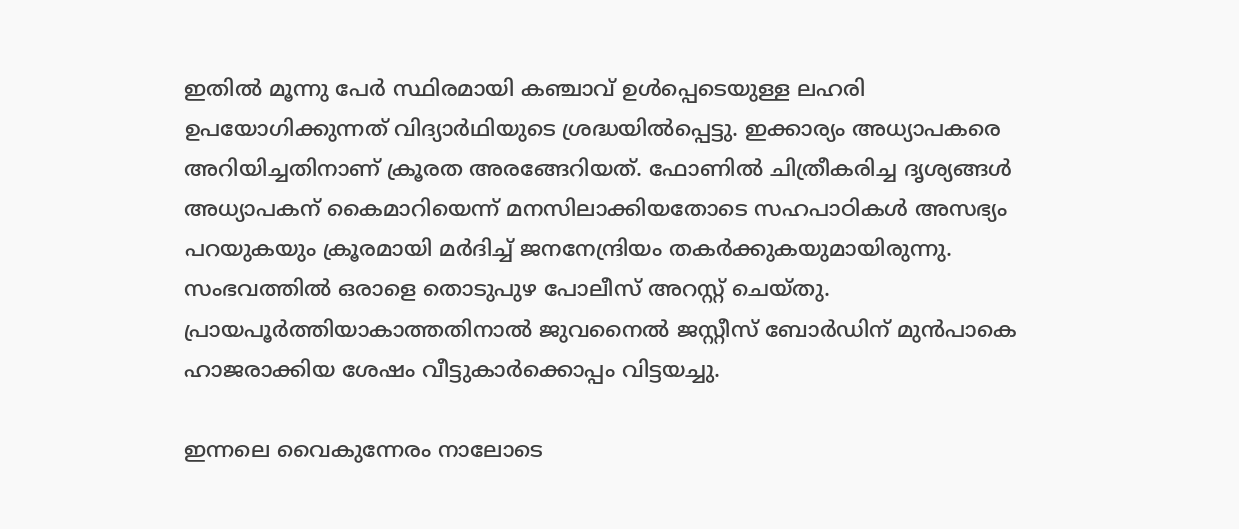ഇതില്‍ മൂന്നു പേര്‍ സ്ഥിരമായി കഞ്ചാവ് ഉള്‍പ്പെടെയുള്ള ലഹരി ഉപയോഗിക്കുന്നത് വിദ്യാര്‍ഥിയുടെ ശ്രദ്ധയില്‍പ്പെട്ടു. ഇക്കാര്യം അധ്യാപകരെ അറിയിച്ചതിനാണ് ക്രൂരത അരങ്ങേറിയത്. ഫോണില്‍ ചിത്രീകരിച്ച ദൃശ്യങ്ങള്‍ അധ്യാപകന് കൈമാറിയെന്ന് മനസിലാക്കിയതോടെ സഹപാഠികള്‍ അസഭ്യം പറയുകയും ക്രൂരമായി മര്‍ദിച്ച് ജനനേന്ദ്രിയം തകര്‍ക്കുകയുമായിരുന്നു. സംഭവത്തില്‍ ഒരാളെ തൊടുപുഴ പോലീസ് അറസ്റ്റ് ചെയ്തു. പ്രായപൂര്‍ത്തിയാകാത്തതിനാല്‍ ജുവനൈല്‍ ജസ്റ്റീസ് ബോര്‍ഡിന് മുന്‍പാകെ ഹാജരാക്കിയ ശേഷം വീട്ടുകാര്‍ക്കൊപ്പം വിട്ടയച്ചു.

ഇന്നലെ വൈകുന്നേരം നാലോടെ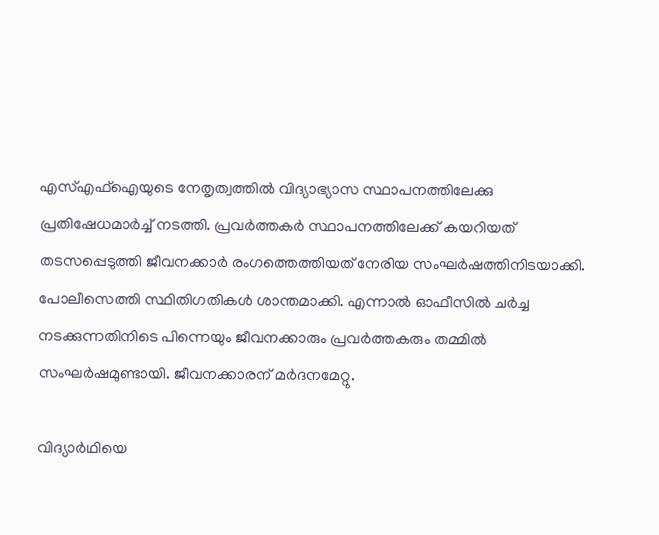എസ്എഫ്‌ഐയുടെ നേതൃത്വത്തില്‍ വിദ്യാഭ്യാസ സ്ഥാപനത്തിലേക്കു പ്രതിഷേധമാര്‍ച്ച് നടത്തി. പ്രവര്‍ത്തകര്‍ സ്ഥാപനത്തിലേക്ക് കയറിയത് തടസപ്പെടുത്തി ജീവനക്കാര്‍ രംഗത്തെത്തിയത് നേരിയ സംഘര്‍ഷത്തിനിടയാക്കി. പോലീസെത്തി സ്ഥിതിഗതികള്‍ ശാന്തമാക്കി. എന്നാല്‍ ഓഫീസില്‍ ചര്‍ച്ച നടക്കുന്നതിനിടെ പിന്നെയും ജീവനക്കാരും പ്രവര്‍ത്തകരും തമ്മില്‍ സംഘര്‍ഷമുണ്ടായി. ജീവനക്കാരന് മര്‍ദനമേറ്റു.

വിദ്യാര്‍ഥിയെ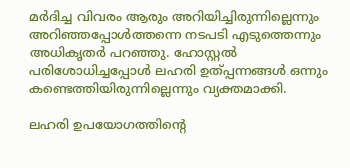മര്‍ദിച്ച വിവരം ആരും അറിയിച്ചിരുന്നില്ലെന്നും അറിഞ്ഞപ്പോള്‍ത്തന്നെ നടപടി എടുത്തെന്നും അധികൃതര്‍ പറഞ്ഞു. ഹോസ്റ്റല്‍ പരിശോധിച്ചപ്പോള്‍ ലഹരി ഉത്പ്പന്നങ്ങള്‍ ഒന്നും കണ്ടെത്തിയിരുന്നില്ലെന്നും വ്യക്തമാക്കി.

ലഹരി ഉപയോഗത്തിന്‍റെ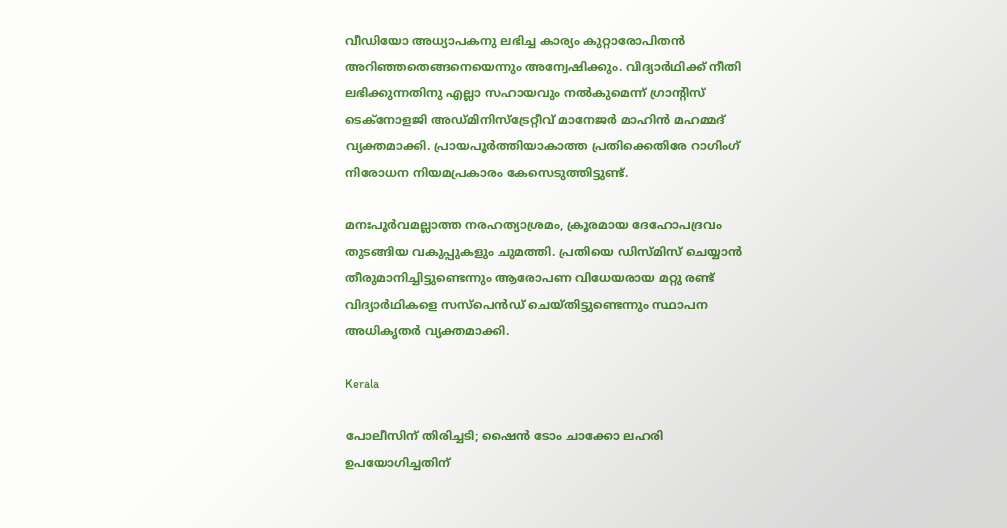വീഡിയോ അധ്യാപകനു ലഭിച്ച കാര്യം കുറ്റാരോപിതന്‍ അറിഞ്ഞതെങ്ങനെയെന്നും അന്വേഷിക്കും. വിദ്യാര്‍ഥിക്ക് നീതി ലഭിക്കുന്നതിനു എല്ലാ സഹായവും നല്‍കുമെന്ന് ഗ്രാന്‍റിസ് ടെക്‌നോളജി അഡ്മിനിസ്‌ട്രേറ്റീവ് മാനേജര്‍ മാഹിന്‍ മഹമ്മദ് വ്യക്തമാക്കി. പ്രായപൂര്‍ത്തിയാകാത്ത പ്രതിക്കെതിരേ റാഗിംഗ് നിരോധന നിയമപ്രകാരം കേസെടുത്തിട്ടുണ്ട്.

മനഃപൂര്‍വമല്ലാത്ത നരഹത്യാശ്രമം, ക്രൂരമായ ദേഹോപദ്രവം തുടങ്ങിയ വകുപ്പുകളും ചുമത്തി. പ്രതിയെ ഡിസ്മിസ് ചെയ്യാന്‍ തീരുമാനിച്ചിട്ടുണ്ടെന്നും ആരോപണ വിധേയരായ മറ്റു രണ്ട് വിദ്യാര്‍ഥികളെ സസ്‌പെന്‍ഡ് ചെയ്തിട്ടുണ്ടെന്നും സ്ഥാപന അധികൃതര്‍ വ്യക്തമാക്കി.

Kerala

പോലീസിന് തിരിച്ചടി; ഷൈൻ ടോം ചാക്കോ ലഹരി ഉപയോഗിച്ചതിന്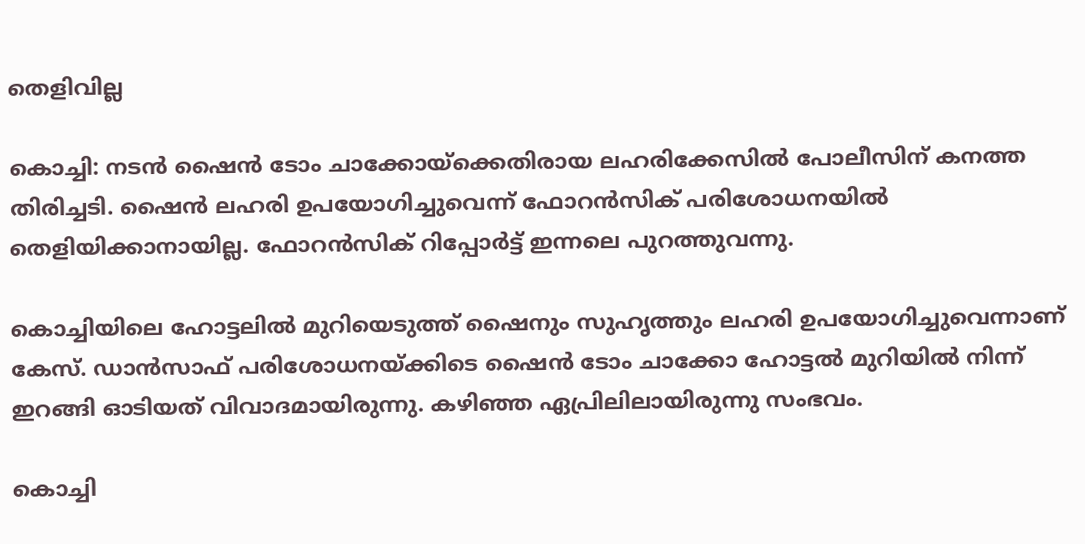തെളിവില്ല

കൊച്ചി: നടന്‍ ഷൈന്‍ ടോം ചാക്കോയ്‌ക്കെതിരായ ലഹരിക്കേസില്‍ പോലീസിന് കനത്ത തിരിച്ചടി. ഷൈൻ ലഹരി ഉപയോഗിച്ചുവെന്ന് ഫോറൻസിക് പരിശോധനയിൽ തെളിയിക്കാനായില്ല. ഫോറൻസിക് റിപ്പോർട്ട് ഇന്നലെ പുറത്തുവന്നു.

കൊച്ചിയിലെ ഹോട്ടലിൽ മുറിയെടുത്ത് ഷൈനും സുഹൃത്തും ലഹരി ഉപയോഗിച്ചുവെന്നാണ് കേസ്. ഡാൻസാഫ് പരിശോധനയ്ക്കിടെ ഷൈൻ ടോം ചാക്കോ ഹോട്ടൽ മുറിയിൽ നിന്ന് ഇറങ്ങി ഓടിയത് വിവാദമായിരുന്നു. കഴിഞ്ഞ ഏപ്രിലിലായിരുന്നു സംഭവം.

കൊച്ചി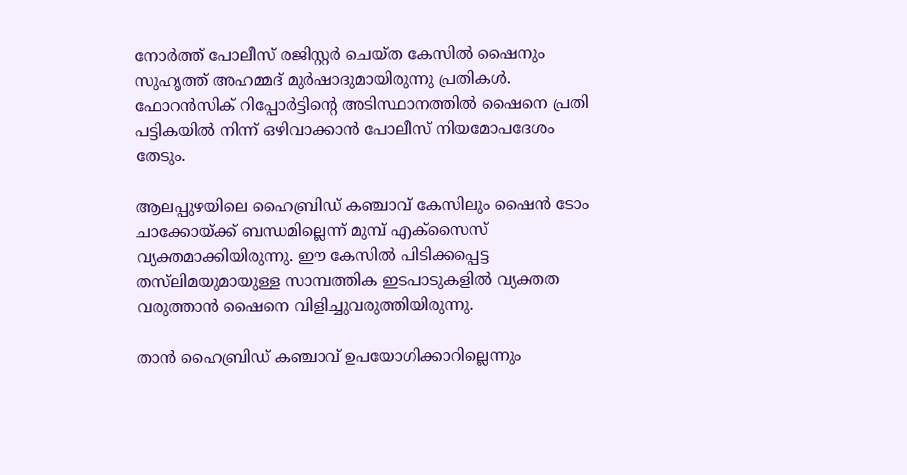നോർത്ത് പോലീസ് രജിസ്റ്റർ ചെയ്ത കേസിൽ ഷൈനും സുഹൃത്ത് അഹമ്മദ് മുർഷാദുമായിരുന്നു പ്രതികൾ. ഫോറൻസിക് റിപ്പോർട്ടിന്‍റെ അടിസ്ഥാനത്തിൽ ഷൈനെ പ്രതി പട്ടികയില്‍ നിന്ന് ഒഴിവാക്കാൻ പോലീസ് നിയമോപദേശം തേടും.

ആലപ്പുഴയിലെ ഹൈബ്രിഡ് കഞ്ചാവ് കേസിലും ഷൈൻ ടോം ചാക്കോയ്ക്ക് ബന്ധമില്ലെന്ന് മുമ്പ് എക്സൈസ് വ്യക്തമാക്കിയിരുന്നു. ഈ കേസിൽ പിടിക്കപ്പെട്ട തസ്‍ലിമയുമായുള്ള സാമ്പത്തിക ഇടപാടുകളിൽ വ്യക്തത വരുത്താൻ ഷൈനെ വിളിച്ചുവരുത്തിയിരുന്നു.

താൻ ഹൈബ്രിഡ് കഞ്ചാവ് ഉപയോഗിക്കാറില്ലെന്നും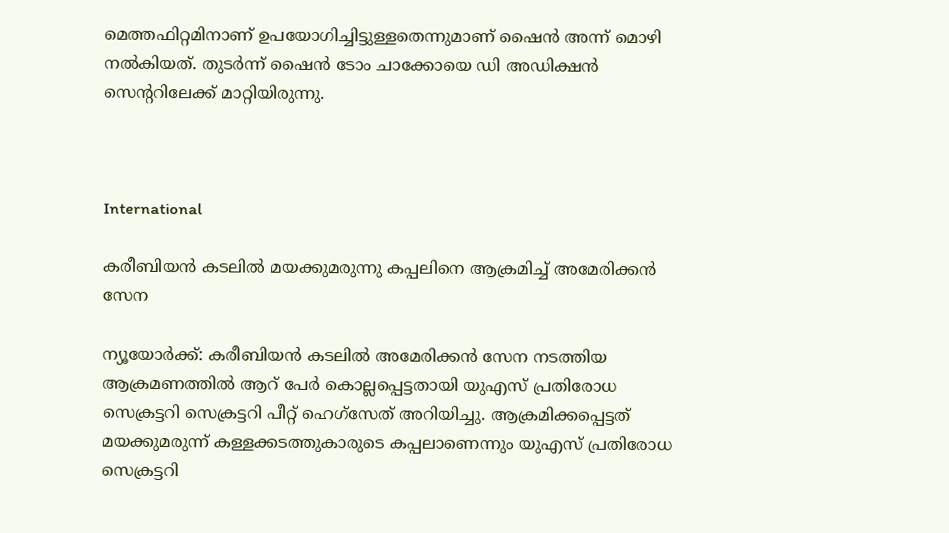മെത്തഫിറ്റമിനാണ് ഉപയോഗിച്ചിട്ടുള്ളതെന്നുമാണ് ഷൈൻ അന്ന് മൊഴി നൽകിയത്. തുടർന്ന് ഷൈൻ ടോം ചാക്കോയെ ഡി അഡിക്ഷൻ സെന്‍ററിലേക്ക് മാറ്റിയിരുന്നു.



International

കരീബിയൻ കടലിൽ മയക്കുമരുന്നു കപ്പലിനെ ആക്രമിച്ച് അമേരിക്കൻ സേന

ന്യൂയോർക്ക്: കരീബിയൻ കടലിൽ അമേരിക്കൻ സേന നടത്തിയ ആക്രമണത്തിൽ ആറ് പേർ കൊല്ലപ്പെട്ടതായി യുഎസ് പ്രതിരോധ സെക്രട്ടറി സെക്രട്ടറി പീറ്റ് ഹെഗ്സേത് അറിയിച്ചു. ആക്രമിക്കപ്പെട്ടത് മയക്കുമരുന്ന് കള്ളക്കടത്തുകാരുടെ കപ്പലാണെന്നും യുഎസ് പ്രതിരോധ സെക്രട്ടറി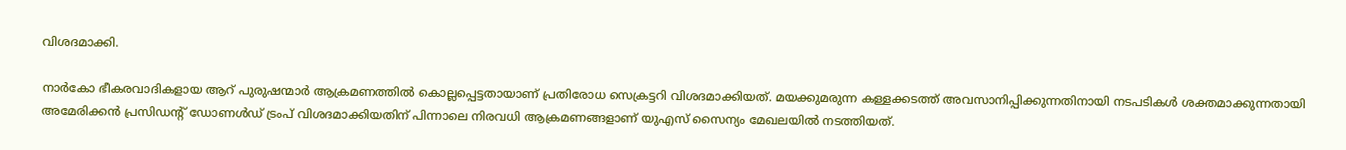വിശദമാക്കി.

നാർകോ ഭീകരവാദികളായ ആറ് പുരുഷന്മാർ ആക്രമണത്തിൽ കൊല്ലപ്പെട്ടതായാണ് പ്രതിരോധ സെക്രട്ടറി വിശദമാക്കിയത്. മയക്കുമരുന്ന കള്ളക്കടത്ത് അവസാനിപ്പിക്കുന്നതിനായി നടപടികൾ ശക്തമാക്കുന്നതായി അമേരിക്കൻ പ്രസിഡന്‍റ് ഡോണൾഡ് ട്രംപ് വിശദമാക്കിയതിന് പിന്നാലെ നിരവധി ആക്രമണങ്ങളാണ് യുഎസ് സൈന്യം മേഖലയിൽ നടത്തിയത്.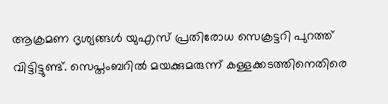ആക്രമണ ദൃശ്യങ്ങൾ യുഎസ് പ്രതിരോധ സെക്രട്ടറി പുറത്ത് വിട്ടിട്ടുണ്ട്. സെപ്തംബറിൽ മയക്കുമരുന്ന് കള്ളക്കടത്തിനെതിരെ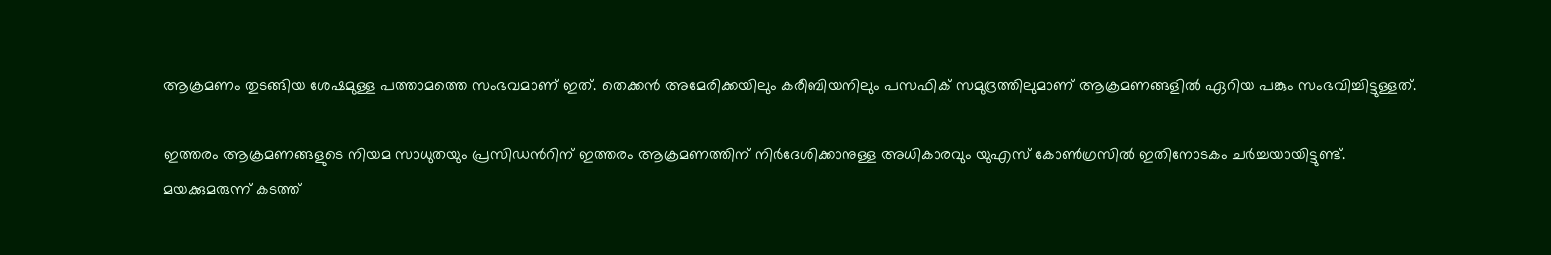ആക്രമണം തുടങ്ങിയ ശേഷമുള്ള പത്താമത്തെ സംഭവമാണ് ഇത്. തെക്കൻ അമേരിക്കയിലും കരീബിയനിലും പസഫിക് സമുദ്രത്തിലുമാണ് ആക്രമണങ്ങളിൽ ഏറിയ പങ്കും സംഭവിച്ചിട്ടുള്ളത്.

ഇത്തരം ആക്രമണങ്ങളുടെ നിയമ സാധുതയും പ്രസിഡന്‍റിന് ഇത്തരം ആക്രമണത്തിന് നിർദേശിക്കാനുള്ള അധികാരവും യുഎസ് കോൺഗ്രസിൽ ഇതിനോടകം ചർച്ചയായിട്ടുണ്ട്. മയക്കുമരുന്ന് കടത്ത്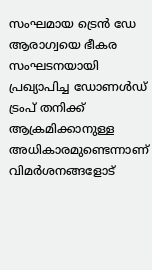സംഘമായ ട്രെൻ ഡേ ആരാഗ്വയെ ഭീകര സംഘടനയായി പ്രഖ്യാപിച്ച ഡോണൾഡ് ട്രംപ് തനിക്ക് ആക്രമിക്കാനുള്ള അധികാരമുണ്ടെന്നാണ് വിമ‍ർശനങ്ങളോട്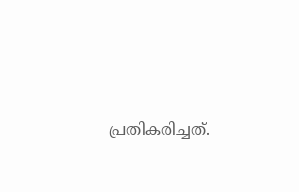പ്രതികരിച്ചത്.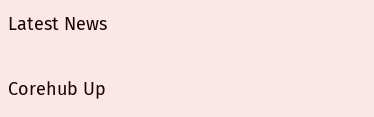Latest News

Corehub Up